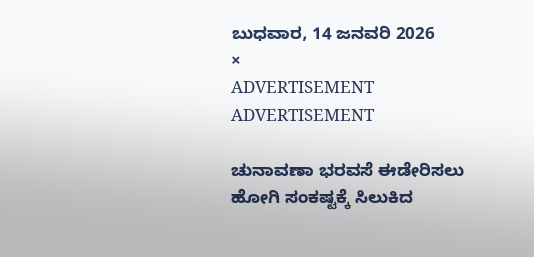ಬುಧವಾರ, 14 ಜನವರಿ 2026
×
ADVERTISEMENT
ADVERTISEMENT

ಚುನಾವಣಾ ಭರವಸೆ ಈಡೇರಿಸಲು ಹೋಗಿ ಸಂಕಷ್ಟಕ್ಕೆ ಸಿಲುಕಿದ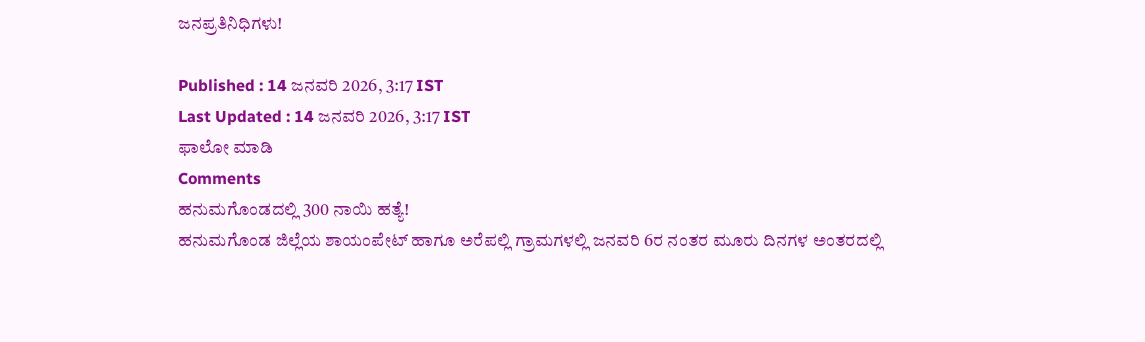ಜನಪ್ರತಿನಿಧಿಗಳು!

Published : 14 ಜನವರಿ 2026, 3:17 IST
Last Updated : 14 ಜನವರಿ 2026, 3:17 IST
ಫಾಲೋ ಮಾಡಿ
Comments
ಹನುಮಗೊಂಡದಲ್ಲಿ 300 ನಾಯಿ ಹತ್ಯೆ!
ಹನುಮಗೊಂಡ ಜಿಲ್ಲೆಯ ಶಾಯಂಪೇಟ್‌ ಹಾಗೂ ಅರೆಪಲ್ಲಿ ಗ್ರಾಮಗಳಲ್ಲಿ ಜನವರಿ 6ರ ನಂತರ ಮೂರು ದಿನಗಳ ಅಂತರದಲ್ಲಿ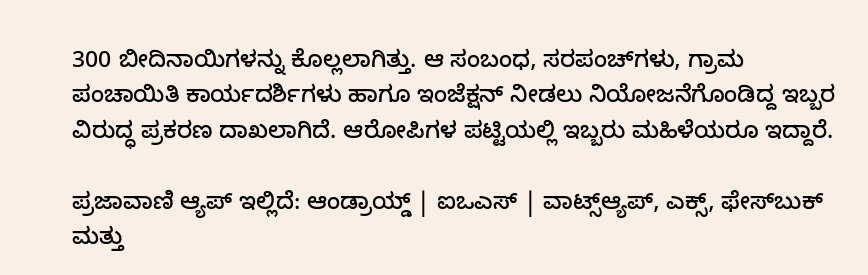300 ಬೀದಿನಾಯಿಗಳನ್ನು ಕೊಲ್ಲಲಾಗಿತ್ತು. ಆ ಸಂಬಂಧ, ಸರಪಂಚ್‌ಗಳು, ಗ್ರಾಮ ಪಂಚಾಯಿತಿ ಕಾರ್ಯದರ್ಶಿಗಳು ಹಾಗೂ ಇಂಜೆಕ್ಷನ್‌ ನೀಡಲು ನಿಯೋಜನೆಗೊಂಡಿದ್ದ ಇಬ್ಬರ ವಿರುದ್ಧ ಪ್ರಕರಣ ದಾಖಲಾಗಿದೆ. ಆರೋಪಿಗಳ ಪಟ್ಟಿಯಲ್ಲಿ ಇಬ್ಬರು ಮಹಿಳೆಯರೂ ಇದ್ದಾರೆ.

ಪ್ರಜಾವಾಣಿ ಆ್ಯಪ್ ಇಲ್ಲಿದೆ: ಆಂಡ್ರಾಯ್ಡ್ | ಐಒಎಸ್ | ವಾಟ್ಸ್ಆ್ಯಪ್, ಎಕ್ಸ್, ಫೇಸ್‌ಬುಕ್ ಮತ್ತು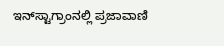ಇನ್‌ಸ್ಟಾಗ್ರಾಂನಲ್ಲಿ ಪ್ರಜಾವಾಣಿ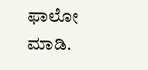ಫಾಲೋ ಮಾಡಿ.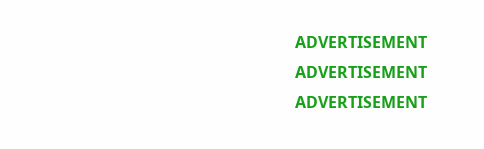ADVERTISEMENT
ADVERTISEMENT
ADVERTISEMENT